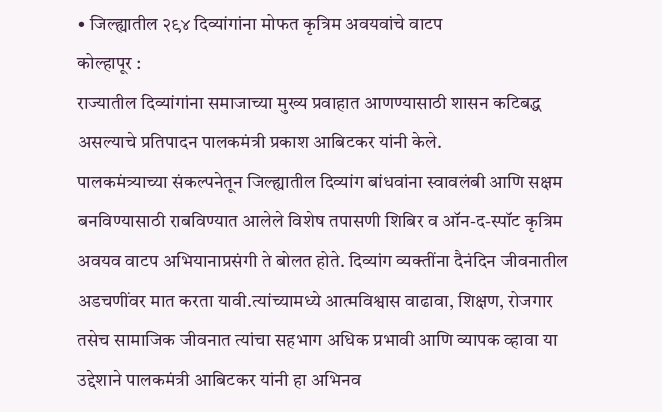• जिल्ह्यातील २९४ दिव्यांगांना मोफत कृत्रिम अवयवांचे वाटप
कोल्हापूर :
राज्यातील दिव्यांगांना समाजाच्या मुख्य प्रवाहात आणण्यासाठी शासन कटिबद्ध असल्याचे प्रतिपादन पालकमंत्री प्रकाश आबिटकर यांनी केले.
पालकमंत्र्याच्या संकल्पनेतून जिल्ह्यातील दिव्यांग बांधवांना स्वावलंबी आणि सक्षम बनविण्यासाठी राबविण्यात आलेले विशेष तपासणी शिबिर व ऑन-द-स्पॉट कृत्रिम अवयव वाटप अभियानाप्रसंगी ते बोलत होते. दिव्यांग व्यक्तींना दैनंदिन जीवनातील अडचणींवर मात करता यावी.त्यांच्यामध्ये आत्मविश्वास वाढावा, शिक्षण, रोजगार तसेच सामाजिक जीवनात त्यांचा सहभाग अधिक प्रभावी आणि व्यापक व्हावा या उद्देशाने पालकमंत्री आबिटकर यांनी हा अभिनव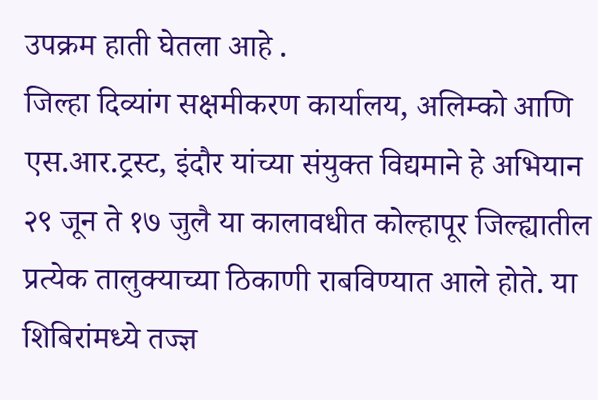उपक्रम हाती घेतला आहे .
जिल्हा दिव्यांग सक्षमीकरण कार्यालय, अलिम्को आणि एस.आर.ट्रस्ट, इंदौर यांच्या संयुक्त विद्यमाने हे अभियान २९ जून ते १७ जुलै या कालावधीत कोल्हापूर जिल्ह्यातील प्रत्येक तालुक्याच्या ठिकाणी राबविण्यात आले होते. या शिबिरांमध्ये तज्ज्ञ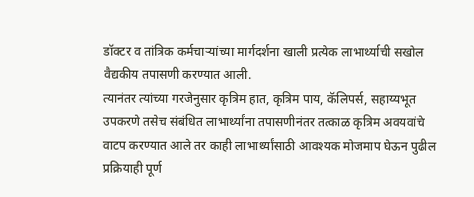डॉक्टर व तांत्रिक कर्मचाऱ्यांच्या मार्गदर्शना खाली प्रत्येक लाभार्थ्याची सखोल वैद्यकीय तपासणी करण्यात आली.
त्यानंतर त्यांच्या गरजेनुसार कृत्रिम हात, कृत्रिम पाय, कॅलिपर्स, सहाय्यभूत उपकरणे तसेच संबंधित लाभार्थ्यांना तपासणीनंतर तत्काळ कृत्रिम अवयवांचे वाटप करण्यात आले तर काही लाभार्थ्यांसाठी आवश्यक मोजमाप घेऊन पुढील प्रक्रियाही पूर्ण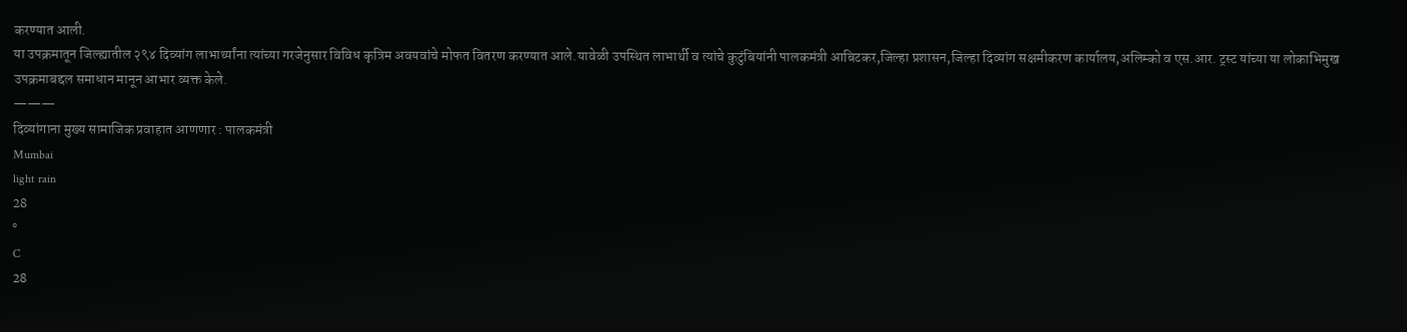करण्यात आली.
या उपक्रमातून जिल्ह्यातील २९४ दिव्यांग लाभार्थ्यांना त्यांच्या गरजेनुसार विविध कृत्रिम अवयवांचे मोफत वितरण करण्यात आले.यावेळी उपस्थित लाभार्थी व त्यांचे कुटुंबियांनी पालकमंत्री आबिटकर,जिल्हा प्रशासन,जिल्हा दिव्यांग सक्षमीकरण कार्यालय,अलिम्को व एस.आर. ट्रस्ट यांच्या या लोकाभिमुख उपक्रमाबद्दल समाधान मानून आभार व्यक्त केले.
———
दिव्यांगाना मुख्य सामाजिक प्रवाहात आणणार : पालकमंत्री
Mumbai
light rain
28
°
C
28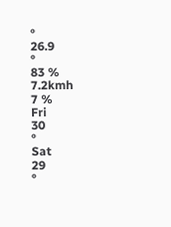°
26.9
°
83 %
7.2kmh
7 %
Fri
30
°
Sat
29
°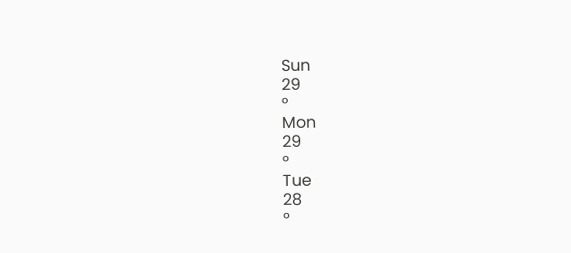Sun
29
°
Mon
29
°
Tue
28
°